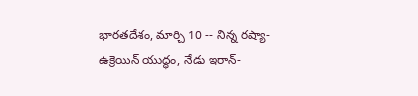భారతదేశం, మార్చి 10 -- నిన్న రష్యా- ఉక్రెయిన్ యుద్ధం, నేడు ఇరాన్-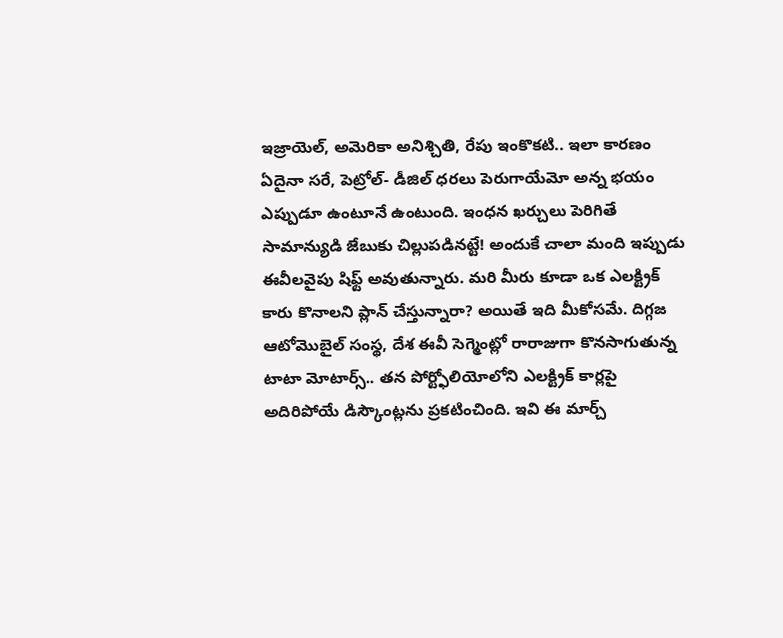ఇజ్రాయెల్, అమెరికా అనిశ్చితి, రేపు ఇంకొకటి.. ఇలా కారణం ఏదైనా సరే, పెట్రోల్- డీజిల్ ధరలు పెరుగాయేమో అన్న భయం ఎప్పుడూ ఉంటూనే ఉంటుంది. ఇంధన ఖర్చులు పెరిగితే సామాన్యుడి జేబుకు చిల్లుపడినట్టే! అందుకే చాలా మంది ఇప్పుడు ఈవీలవైపు షిఫ్ట్ అవుతున్నారు. మరి మీరు కూడా ఒక ఎలక్ట్రిక్ కారు కొనాలని ప్లాన్ చేస్తున్నారా? అయితే ఇది మీకోసమే. దిగ్గజ ఆటోమొబైల్ సంస్థ, దేశ ఈవీ సెగ్మెంట్లో రారాజుగా కొనసాగుతున్న టాటా మోటార్స్.. తన పోర్ట్ఫోలియోలోని ఎలక్ట్రిక్ కార్లపై అదిరిపోయే డిస్కౌంట్లను ప్రకటించింది. ఇవి ఈ మార్చ్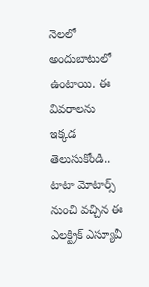నెలలో అందుబాటులో ఉంటాయి. ఈ వివరాలను ఇక్కడ తెలుసుకోండి..
టాటా మోటార్స్ నుంచి వచ్చిన ఈ ఎలక్ట్రిక్ ఎస్యూవీ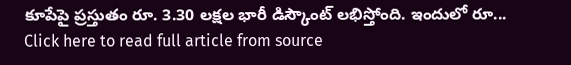కూపేపై ప్రస్తుతం రూ. 3.30 లక్షల భారీ డిస్కౌంట్ లభిస్తోంది. ఇందులో రూ...
Click here to read full article from source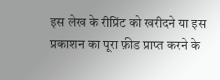इस लेख के रीप्रिंट को खरीदने या इस प्रकाशन का पूरा फ़ीड प्राप्त करने के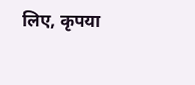लिए, कृपया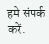हमे संपर्क करें.